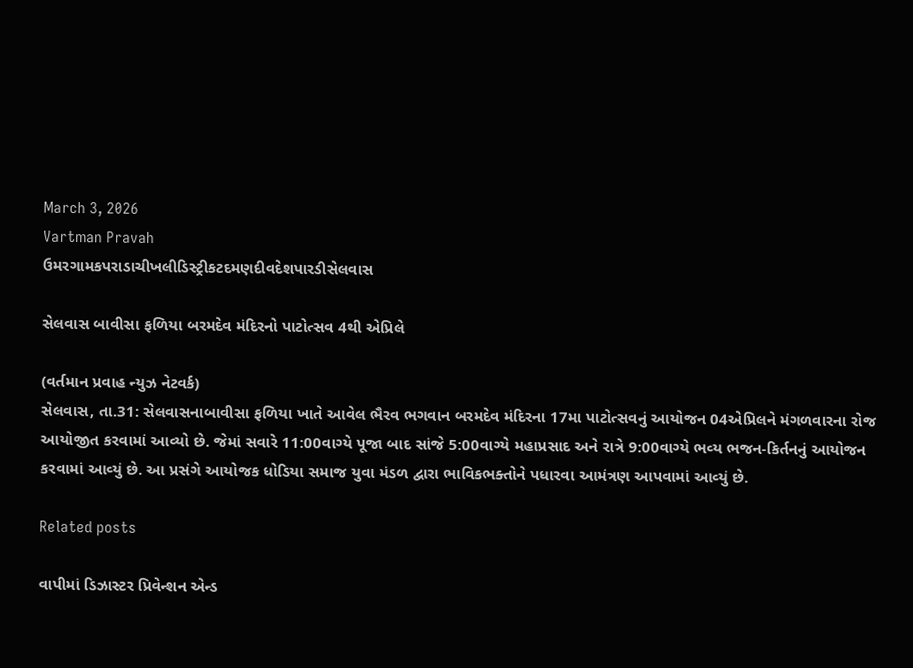March 3, 2026
Vartman Pravah
ઉમરગામકપરાડાચીખલીડિસ્ટ્રીકટદમણદીવદેશપારડીસેલવાસ

સેલવાસ બાવીસા ફળિયા બરમદેવ મંદિરનો પાટોત્‍સવ 4થી એપ્રિલે

(વર્તમાન પ્રવાહ ન્‍યુઝ નેટવર્ક)
સેલવાસ, તા.31: સેલવાસનાબાવીસા ફળિયા ખાતે આવેલ ભૈરવ ભગવાન બરમદેવ મંદિરના 17મા પાટોત્‍સવનું આયોજન 04એપ્રિલને મંગળવારના રોજ આયોજીત કરવામાં આવ્‍યો છે. જેમાં સવારે 11:00વાગ્‍યે પૂજા બાદ સાંજે 5:00વાગ્‍યે મહાપ્રસાદ અને રાત્રે 9:00વાગ્‍યે ભવ્‍ય ભજન-કિર્તનનું આયોજન કરવામાં આવ્‍યું છે. આ પ્રસંગે આયોજક ધોડિયા સમાજ યુવા મંડળ દ્વારા ભાવિકભક્‍તોને પધારવા આમંત્રણ આપવામાં આવ્‍યું છે.

Related posts

વાપીમાં ડિઝાસ્‍ટર પ્રિવેન્‍શન એન્‍ડ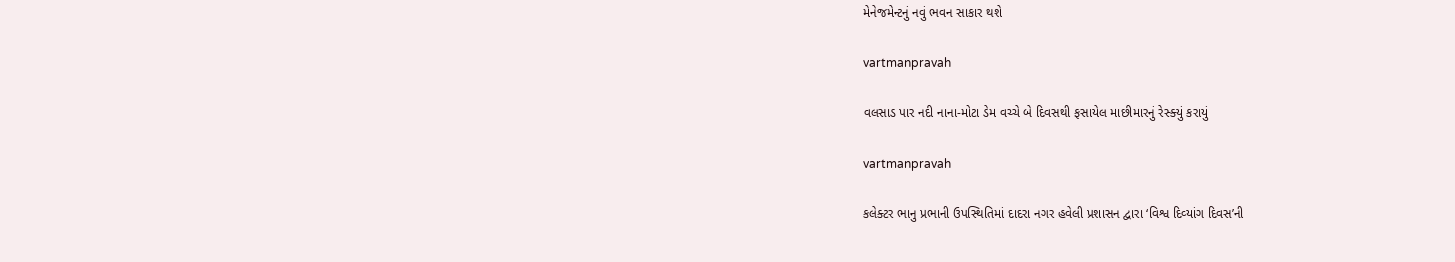મેનેજમેન્‍ટનું નવું ભવન સાકાર થશે

vartmanpravah

વલસાડ પાર નદી નાના-મોટા ડેમ વચ્‍ચે બે દિવસથી ફસાયેલ માછીમારનું રેસ્‍ક્‍યું કરાયું

vartmanpravah

કલેક્‍ટર ભાનુ પ્રભાની ઉપસ્‍થિતિમાં દાદરા નગર હવેલી પ્રશાસન દ્વારા ‘વિશ્વ દિવ્‍યાંગ દિવસ’ની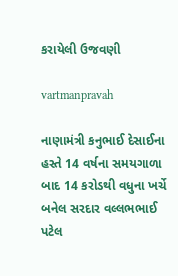કરાયેલી ઉજવણી

vartmanpravah

નાણામંત્રી કનુભાઈ દેસાઈના હસ્‍તે 14 વર્ષના સમયગાળા બાદ 14 કરોડથી વધુના ખર્ચે બનેલ સરદાર વલ્લભભાઈ પટેલ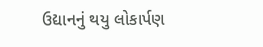ઉદ્યાનનું થયુ લોકાર્પણ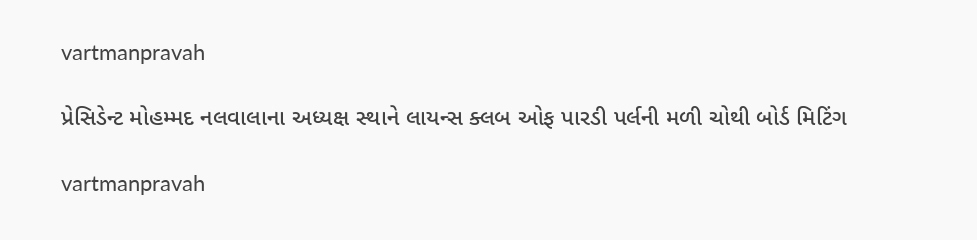vartmanpravah

પ્રેસિડેન્‍ટ મોહમ્‍મદ નલવાલાના અધ્‍યક્ષ સ્‍થાને લાયન્‍સ ક્‍લબ ઓફ પારડી પર્લની મળી ચોથી બોર્ડ મિટિંગ

vartmanpravah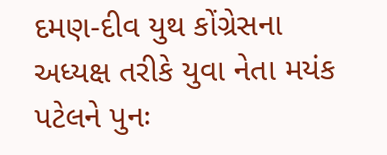દમણ-દીવ યુથ કોંગ્રેસના અધ્‍યક્ષ તરીકે યુવા નેતા મયંક પટેલને પુનઃ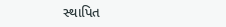સ્‍થાપિત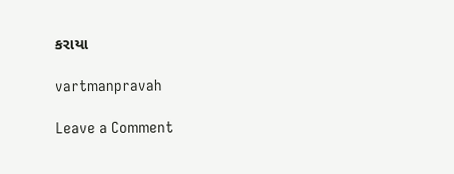કરાયા

vartmanpravah

Leave a Comment